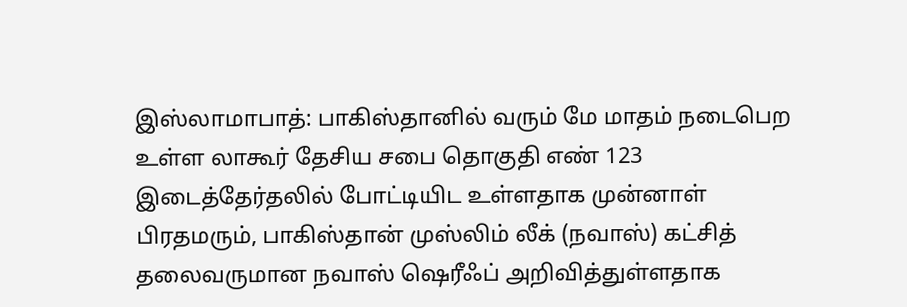இஸ்லாமாபாத்: பாகிஸ்தானில் வரும் மே மாதம் நடைபெற உள்ள லாகூர் தேசிய சபை தொகுதி எண் 123 இடைத்தேர்தலில் போட்டியிட உள்ளதாக முன்னாள் பிரதமரும், பாகிஸ்தான் முஸ்லிம் லீக் (நவாஸ்) கட்சித் தலைவருமான நவாஸ் ஷெரீஃப் அறிவித்துள்ளதாக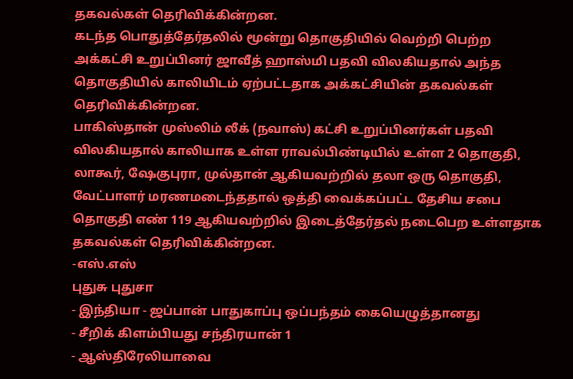தகவல்கள் தெரிவிக்கின்றன.
கடந்த பொதுத்தேர்தலில் மூன்று தொகுதியில் வெற்றி பெற்ற அக்கட்சி உறுப்பினர் ஜாவீத் ஹாஸ்மி பதவி விலகியதால் அந்த தொகுதியில் காலியிடம் ஏற்பட்டதாக அக்கட்சியின் தகவல்கள் தெரிவிக்கின்றன.
பாகிஸ்தான் முஸ்லிம் லீக் (நவாஸ்) கட்சி உறுப்பினர்கள் பதவி விலகியதால் காலியாக உள்ள ராவல்பிண்டியில் உள்ள 2 தொகுதி, லாகூர், ஷேகுபுரா, முல்தான் ஆகியவற்றில் தலா ஒரு தொகுதி, வேட்பாளர் மரணமடைந்ததால் ஒத்தி வைக்கப்பட்ட தேசிய சபை தொகுதி எண் 119 ஆகியவற்றில் இடைத்தேர்தல் நடைபெற உள்ளதாக தகவல்கள் தெரிவிக்கின்றன.
-எஸ்.எஸ்
புதுசு புதுசா
- இந்தியா - ஜப்பான் பாதுகாப்பு ஒப்பந்தம் கையெழுத்தானது
- சீறிக் கிளம்பியது சந்திரயான் 1
- ஆஸ்திரேலியாவை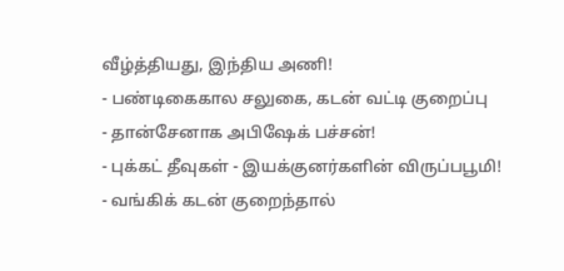வீழ்த்தியது, இந்திய அணி!
- பண்டிகைகால சலுகை, கடன் வட்டி குறைப்பு
- தான்சேனாக அபிஷேக் பச்சன்!
- புக்கட் தீவுகள் - இயக்குனர்களின் விருப்பபூமி!
- வங்கிக் கடன் குறைந்தால்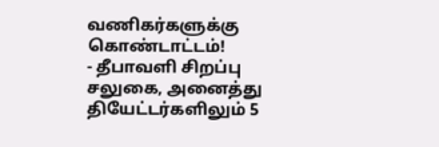வணிகர்களுக்கு கொண்டாட்டம்!
- தீபாவளி சிறப்பு சலுகை, அனைத்து தியேட்டர்களிலும் 5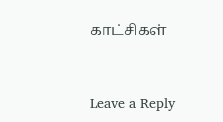காட்சிகள்



Leave a Reply